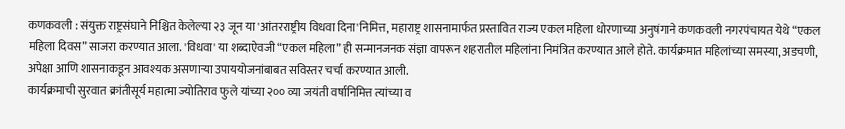कणकवली : संयुक्त राष्ट्रसंघाने निश्चित केलेल्या २३ जून या 'आंतरराष्ट्रीय विधवा दिना'निमित्त, महाराष्ट्र शासनामार्फत प्रस्तावित राज्य एकल महिला धोरणाच्या अनुषंगाने कणकवली नगरपंचायत येथे “एकल महिला दिवस” साजरा करण्यात आला. 'विधवा' या शब्दाऐवजी “एकल महिला” ही सन्मानजनक संज्ञा वापरून शहरातील महिलांना निमंत्रित करण्यात आले होते. कार्यक्रमात महिलांच्या समस्या, अडचणी, अपेक्षा आणि शासनाकडून आवश्यक असणाऱ्या उपाययोजनांबाबत सविस्तर चर्चा करण्यात आली.
कार्यक्रमाची सुरवात क्रांतीसूर्य महात्मा ज्योतिराव फुले यांच्या २०० व्या जयंती वर्षानिमित्त त्यांच्या व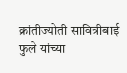क्रांतीज्योती सावित्रीबाई फुले यांच्या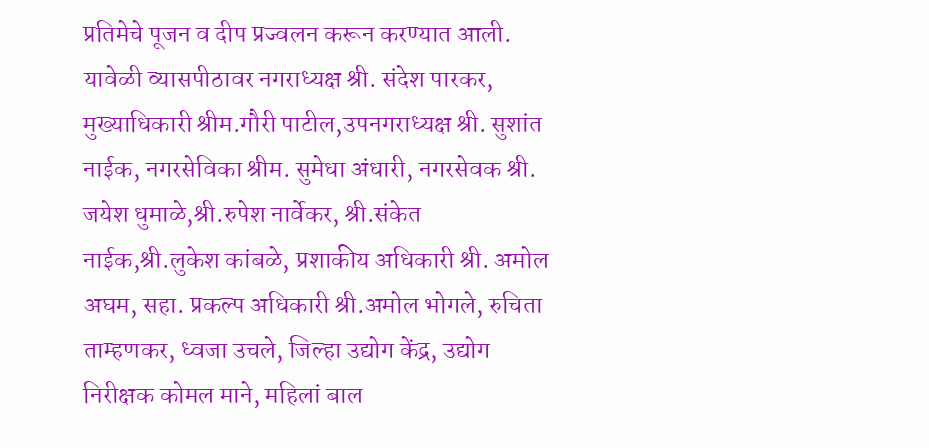प्रतिमेचे पूजन व दीप प्रज्वलन करून करण्यात आली. यावेळी व्यासपीठावर नगराध्यक्ष श्री. संदेश पारकर, मुख्याधिकारी श्रीम.गौरी पाटील,उपनगराध्यक्ष श्री. सुशांत नाईक, नगरसेविका श्रीम. सुमेधा अंधारी, नगरसेवक श्री. जयेश धुमाळे,श्री.रुपेश नार्वेकर, श्री.संकेत नाईक,श्री.लुकेश कांबळे, प्रशाकीय अधिकारी श्री. अमोल अघम, सहा. प्रकल्प अधिकारी श्री.अमोल भोगले, रुचिता ताम्हणकर, ध्वजा उचले, जिल्हा उद्योग केंद्र, उद्योग निरीक्षक कोमल माने, महिलां बाल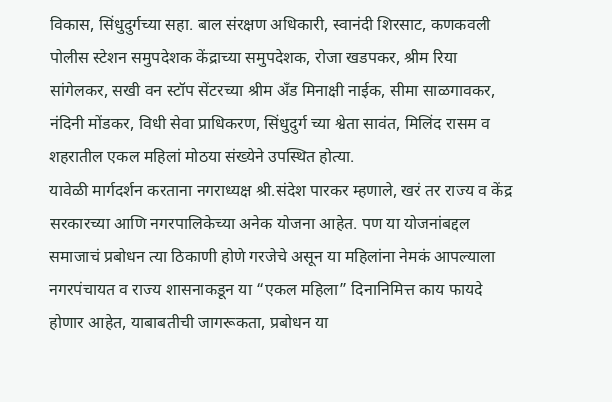विकास, सिंधुदुर्गच्या सहा. बाल संरक्षण अधिकारी, स्वानंदी शिरसाट, कणकवली पोलीस स्टेशन समुपदेशक केंद्राच्या समुपदेशक, रोजा खडपकर, श्रीम रिया सांगेलकर, सखी वन स्टॉप सेंटरच्या श्रीम अँड मिनाक्षी नाईक, सीमा साळगावकर, नंदिनी मोंडकर, विधी सेवा प्राधिकरण, सिंधुदुर्ग च्या श्वेता सावंत, मिलिंद रासम व शहरातील एकल महिलां मोठया संख्येने उपस्थित होत्या.
यावेळी मार्गदर्शन करताना नगराध्यक्ष श्री.संदेश पारकर म्हणाले, खरं तर राज्य व केंद्र सरकारच्या आणि नगरपालिकेच्या अनेक योजना आहेत. पण या योजनांबद्दल समाजाचं प्रबोधन त्या ठिकाणी होणे गरजेचे असून या महिलांना नेमकं आपल्याला नगरपंचायत व राज्य शासनाकडून या “एकल महिला” दिनानिमित्त काय फायदे होणार आहेत, याबाबतीची जागरूकता, प्रबोधन या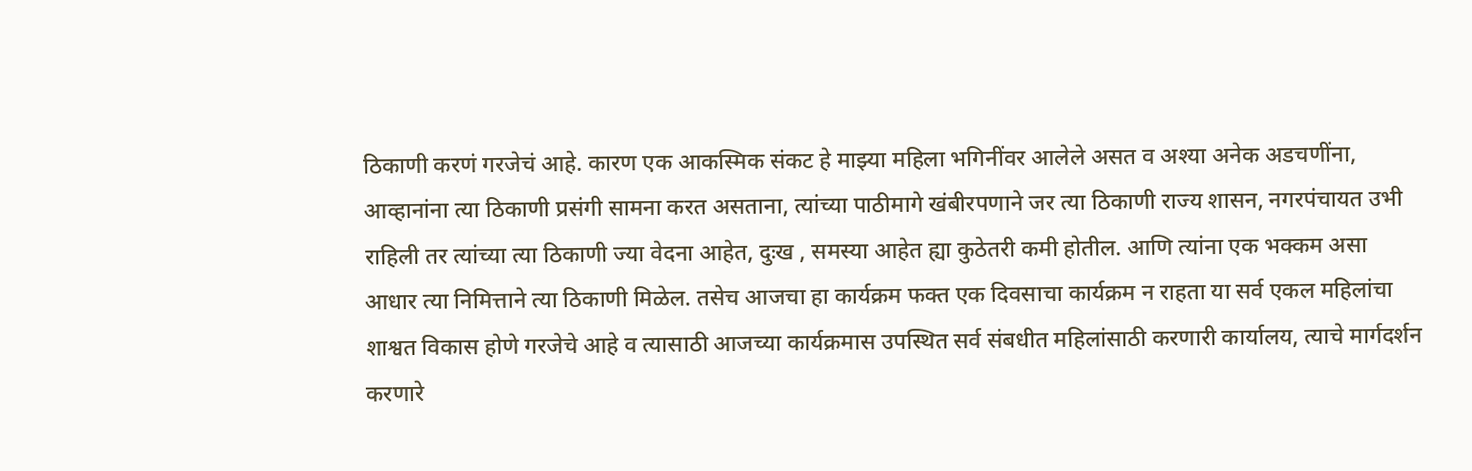ठिकाणी करणं गरजेचं आहे. कारण एक आकस्मिक संकट हे माझ्या महिला भगिनींवर आलेले असत व अश्या अनेक अडचणींना, आव्हानांना त्या ठिकाणी प्रसंगी सामना करत असताना, त्यांच्या पाठीमागे खंबीरपणाने जर त्या ठिकाणी राज्य शासन, नगरपंचायत उभी राहिली तर त्यांच्या त्या ठिकाणी ज्या वेदना आहेत, दुःख , समस्या आहेत ह्या कुठेतरी कमी होतील. आणि त्यांना एक भक्कम असा आधार त्या निमित्ताने त्या ठिकाणी मिळेल. तसेच आजचा हा कार्यक्रम फक्त एक दिवसाचा कार्यक्रम न राहता या सर्व एकल महिलांचा शाश्वत विकास होणे गरजेचे आहे व त्यासाठी आजच्या कार्यक्रमास उपस्थित सर्व संबधीत महिलांसाठी करणारी कार्यालय, त्याचे मार्गदर्शन करणारे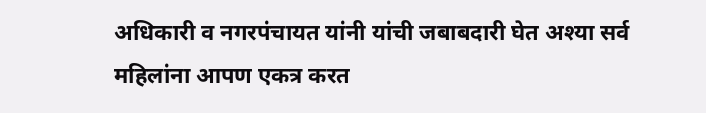अधिकारी व नगरपंचायत यांनी यांची जबाबदारी घेत अश्या सर्व महिलांना आपण एकत्र करत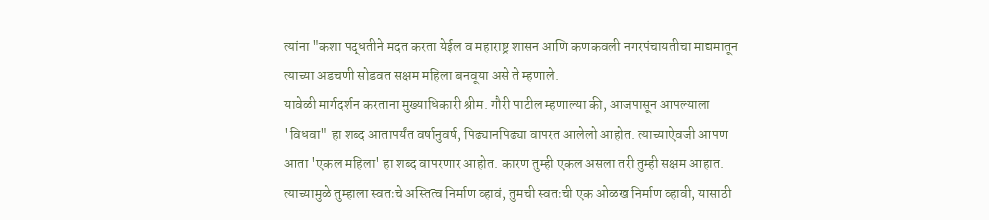त्यांना "कशा पद्धतीने मदत करता येईल व महाराष्ट्र शासन आणि कणकवली नगरपंचायतीचा माद्यमातून त्याच्या अडचणी सोडवत सक्षम महिला बनवूया असे ते म्हणाले.
यावेळी मार्गदर्शन करताना मुख्याधिकारी श्रीम. गौरी पाटील म्हणाल्या की, आजपासून आपल्याला 'विधवा" हा शब्द आतापर्यंत वर्षानुवर्ष, पिढ्यानपिढ्या वापरत आलेलो आहोत. त्याच्याऐवजी आपण आता 'एकल महिला' हा शब्द वापरणार आहोत. कारण तुम्ही एकल असला तरी तुम्ही सक्षम आहात. त्याच्यामुळे तुम्हाला स्वतःचे अस्तित्व निर्माण व्हावं, तुमची स्वतःची एक ओळख निर्माण व्हावी, यासाठी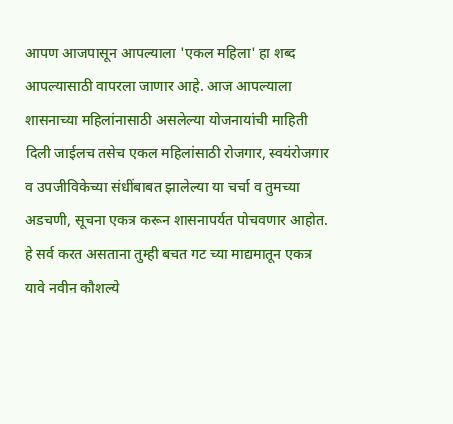आपण आजपासून आपल्याला 'एकल महिला' हा शब्द आपल्यासाठी वापरला जाणार आहे. आज आपल्याला शासनाच्या महिलांनासाठी असलेल्या योजनायांची माहिती दिली जाईलच तसेच एकल महिलांसाठी रोजगार, स्वयंरोजगार व उपजीविकेच्या संधींबाबत झालेल्या या चर्चा व तुमच्या अडचणी, सूचना एकत्र करून शासनापर्यत पोचवणार आहोत. हे सर्व करत असताना तुम्ही बचत गट च्या माद्यमातून एकत्र यावे नवीन कौशल्ये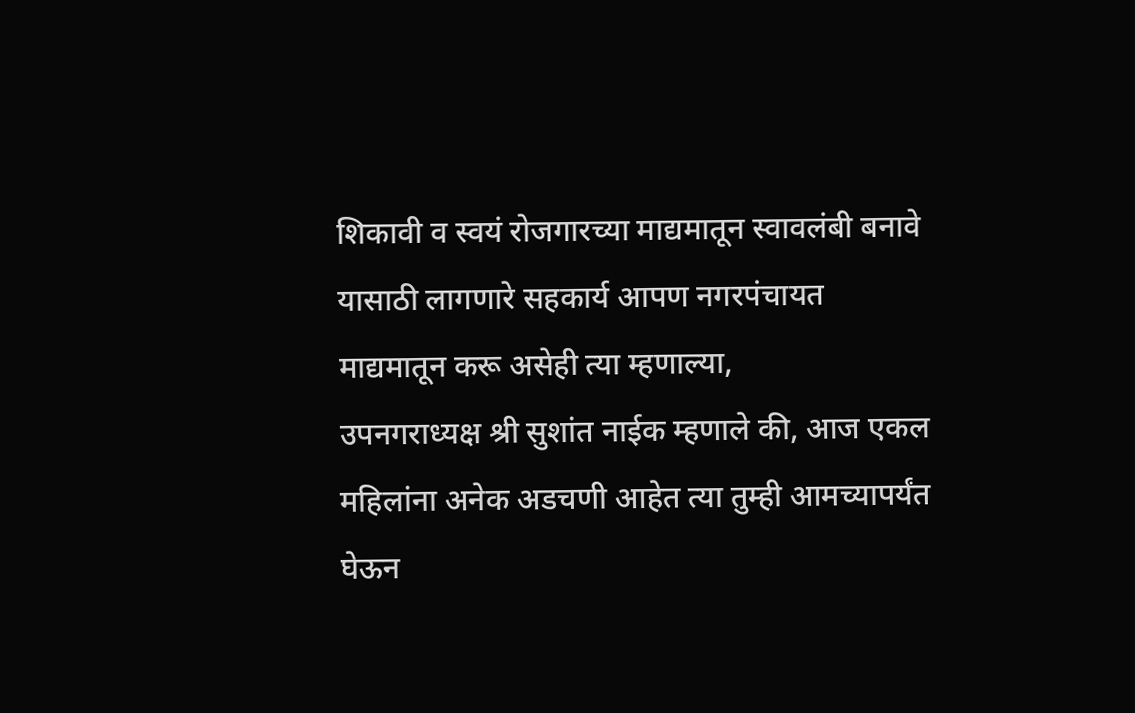शिकावी व स्वयं रोजगारच्या माद्यमातून स्वावलंबी बनावे यासाठी लागणारे सहकार्य आपण नगरपंचायत माद्यमातून करू असेही त्या म्हणाल्या,
उपनगराध्यक्ष श्री सुशांत नाईक म्हणाले की, आज एकल महिलांना अनेक अडचणी आहेत त्या तुम्ही आमच्यापर्यंत घेऊन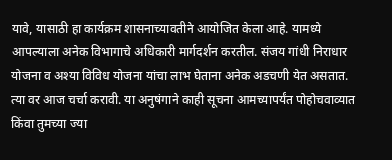यावे, यासाठी हा कार्यक्रम शासनाच्यावतीने आयोजित केला आहे. यामध्ये आपल्याला अनेक विभागाचे अधिकारी मार्गदर्शन करतील. संजय गांधी निराधार योजना व अश्या विविध योजना यांचा लाभ घेताना अनेक अडचणी येत असतात. त्या वर आज चर्चा करावी. या अनुषंगाने काही सूचना आमच्यापर्यंत पोहोचवाव्यात किंवा तुमच्या ज्या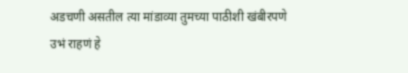अडचणी असतील त्या मांडाव्या तुमच्या पाठीशी खंबीरपणे उभं राहणं हे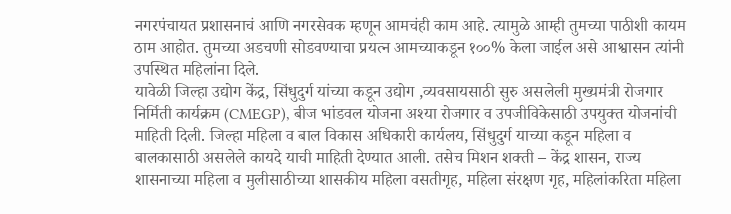नगरपंचायत प्रशासनाचं आणि नगरसेवक म्हणून आमचंही काम आहे. त्यामुळे आम्ही तुमच्या पाठीशी कायम ठाम आहोत. तुमच्या अडचणी सोडवण्याचा प्रयत्न आमच्याकडून १००% केला जाईल असे आश्वासन त्यांनी उपस्थित महिलांना दिले.
यावेळी जिल्हा उद्योग केंद्र, सिंधुदुर्ग यांच्या कडून उद्योग ,व्यवसायसाठी सुरु असलेली मुख्यमंत्री रोजगार निर्मिती कार्यक्रम (CMEGP), बीज भांडवल योजना अश्या रोजगार व उपजीविकेसाठी उपयुक्त योजनांची माहिती दिली. जिल्हा महिला व बाल विकास अधिकारी कार्यलय, सिंधुदुर्ग याच्या कडून महिला व बालकासाठी असलेले कायदे याची माहिती देण्यात आली. तसेच मिशन शक्ती – केंद्र शासन, राज्य शासनाच्या महिला व मुलीसाठीच्या शासकीय महिला वसतीगृह, महिला संरक्षण गृह, महिलांकरिता महिला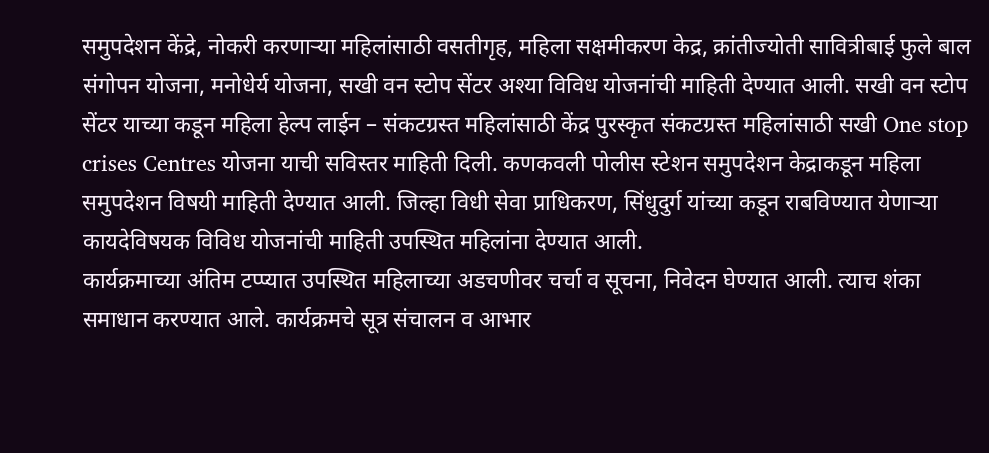समुपदेशन केंद्रे, नोकरी करणाऱ्या महिलांसाठी वसतीगृह, महिला सक्षमीकरण केद्र, क्रांतीज्योती सावित्रीबाई फुले बाल संगोपन योजना, मनोधेर्य योजना, सखी वन स्टोप सेंटर अश्या विविध योजनांची माहिती देण्यात आली. सखी वन स्टोप सेंटर याच्या कडून महिला हेल्प लाईन – संकटग्रस्त महिलांसाठी केंद्र पुरस्कृत संकटग्रस्त महिलांसाठी सखी One stop crises Centres योजना याची सविस्तर माहिती दिली. कणकवली पोलीस स्टेशन समुपदेशन केद्राकडून महिला समुपदेशन विषयी माहिती देण्यात आली. जिल्हा विधी सेवा प्राधिकरण, सिंधुदुर्ग यांच्या कडून राबविण्यात येणाऱ्या कायदेविषयक विविध योजनांची माहिती उपस्थित महिलांना देण्यात आली.
कार्यक्रमाच्या अंतिम टप्प्यात उपस्थित महिलाच्या अडचणीवर चर्चा व सूचना, निवेदन घेण्यात आली. त्याच शंका समाधान करण्यात आले. कार्यक्रमचे सूत्र संचालन व आभार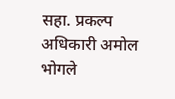सहा. प्रकल्प अधिकारी अमोल भोगले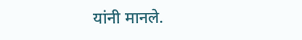यांनी मानले.